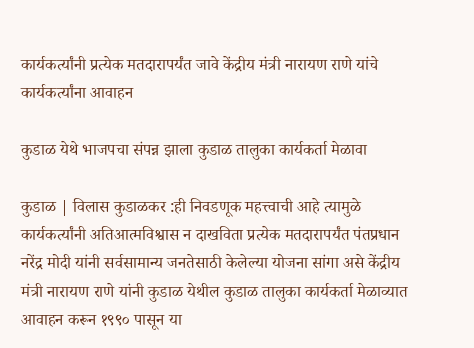कार्यकर्त्यांनी प्रत्येक मतदारापर्यंत जावे केंद्रीय मंत्री नारायण राणे यांचे कार्यकर्त्यांना आवाहन

कुडाळ येथे भाजपचा संपन्न झाला कुडाळ तालुका कार्यकर्ता मेळावा

कुडाळ | विलास कुडाळकर :ही निवडणूक महत्त्वाची आहे त्यामुळे कार्यकर्त्यांनी अतिआत्मविश्वास न दाखविता प्रत्येक मतदारापर्यंत पंतप्रधान नरेंद्र मोदी यांनी सर्वसामान्य जनतेसाठी केलेल्या योजना सांगा असे केंद्रीय मंत्री नारायण राणे यांनी कुडाळ येथील कुडाळ तालुका कार्यकर्ता मेळाव्यात आवाहन करून १९९० पासून या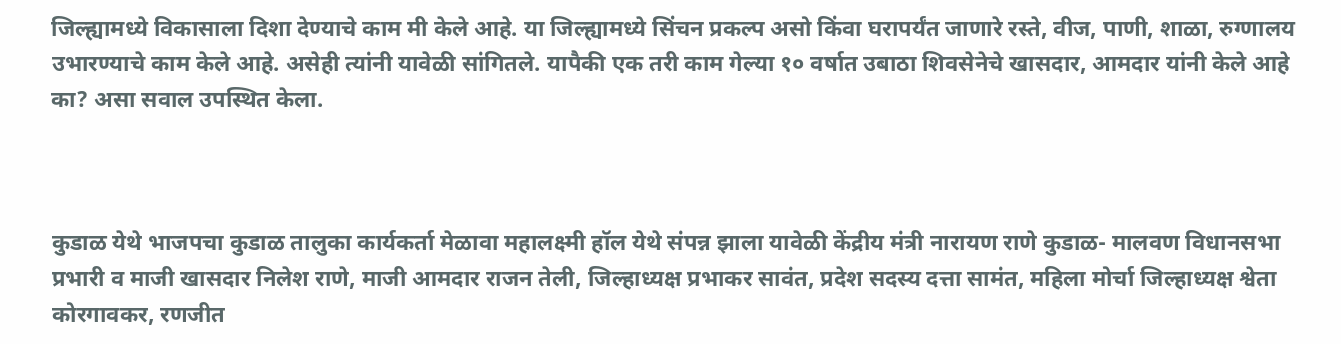जिल्ह्यामध्ये विकासाला दिशा देण्याचे काम मी केले आहे. या जिल्ह्यामध्ये सिंचन प्रकल्प असो किंवा घरापर्यंत जाणारे रस्ते, वीज, पाणी, शाळा, रुग्णालय उभारण्याचे काम केले आहे. असेही त्यांनी यावेळी सांगितले. यापैकी एक तरी काम गेल्या १० वर्षात उबाठा शिवसेनेचे खासदार, आमदार यांनी केले आहे का? असा सवाल उपस्थित केला.



कुडाळ येथे भाजपचा कुडाळ तालुका कार्यकर्ता मेळावा महालक्ष्मी हॉल येथे संपन्न झाला यावेळी केंद्रीय मंत्री नारायण राणे कुडाळ- मालवण विधानसभा प्रभारी व माजी खासदार निलेश राणे, माजी आमदार राजन तेली, जिल्हाध्यक्ष प्रभाकर सावंत, प्रदेश सदस्य दत्ता सामंत, महिला मोर्चा जिल्हाध्यक्ष श्वेता कोरगावकर, रणजीत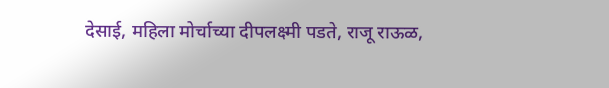देसाई, महिला मोर्चाच्या दीपलक्ष्मी पडते, राजू राऊळ,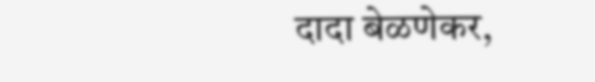दादा बेळणेकर,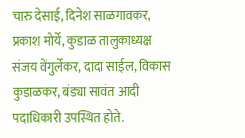चारु देसाई, दिनेश साळगावकर, प्रकाश मोर्ये, कुडाळ तालुकाध्यक्ष संजय वेंगुर्लेकर, दादा साईल, विकास कुडाळकर, बंड्या सावंत आदी पदाधिकारी उपस्थित होते.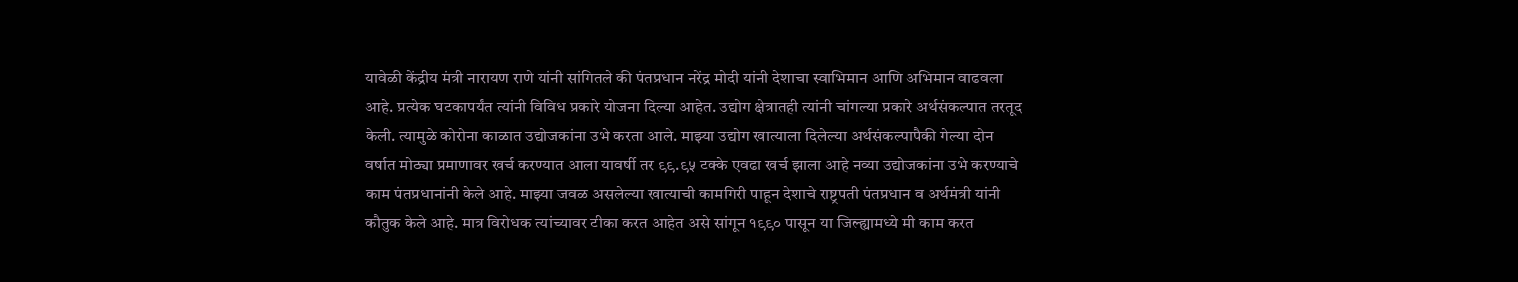यावेळी केंद्रीय मंत्री नारायण राणे यांनी सांगितले की पंतप्रधान नरेंद्र मोदी यांनी देशाचा स्वाभिमान आणि अभिमान वाढवला आहे. प्रत्येक घटकापर्यंत त्यांनी विविध प्रकारे योजना दिल्या आहेत. उद्योग क्षेत्रातही त्यांनी चांगल्या प्रकारे अर्थसंकल्पात तरतूद केली. त्यामुळे कोरोना काळात उद्योजकांना उभे करता आले. माझ्या उद्योग खात्याला दिलेल्या अर्थसंकल्पापैकी गेल्या दोन वर्षात मोठ्या प्रमाणावर खर्च करण्यात आला यावर्षी तर ९९.९५ टक्के एवढा खर्च झाला आहे नव्या उद्योजकांना उभे करण्याचे काम पंतप्रधानांनी केले आहे. माझ्या जवळ असलेल्या खात्याची कामगिरी पाहून देशाचे राष्ट्रपती पंतप्रधान व अर्थमंत्री यांनी कौतुक केले आहे. मात्र विरोधक त्यांच्यावर टीका करत आहेत असे सांगून १९९० पासून या जिल्ह्यामध्ये मी काम करत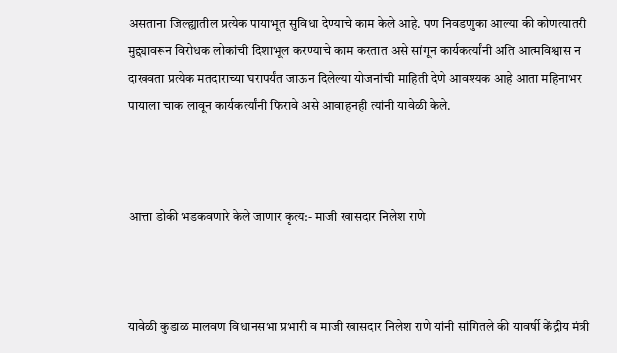असताना जिल्ह्यातील प्रत्येक पायाभूत सुविधा देण्याचे काम केले आहे. पण निवडणुका आल्या की कोणत्यातरी मुद्द्यावरून विरोधक लोकांची दिशाभूल करण्याचे काम करतात असे सांगून कार्यकर्त्यांनी अति आत्मविश्वास न दाखवता प्रत्येक मतदाराच्या घरापर्यंत जाऊन दिलेल्या योजनांची माहिती देणे आवश्यक आहे आता महिनाभर पायाला चाक लावून कार्यकर्त्यांनी फिरावे असे आवाहनही त्यांनी यावेळी केले.



आत्ता डोकी भडकवणारे केले जाणार कृत्य:- माजी खासदार निलेश राणे



यावेळी कुडाळ मालवण विधानसभा प्रभारी व माजी खासदार निलेश राणे यांनी सांगितले की यावर्षी केंद्रीय मंत्री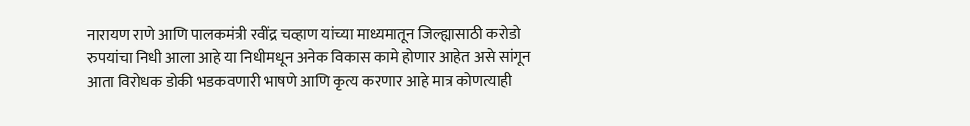नारायण राणे आणि पालकमंत्री रवींद्र चव्हाण यांच्या माध्यमातून जिल्ह्यासाठी करोडो रुपयांचा निधी आला आहे या निधीमधून अनेक विकास कामे होणार आहेत असे सांगून आता विरोधक डोकी भडकवणारी भाषणे आणि कृत्य करणार आहे मात्र कोणत्याही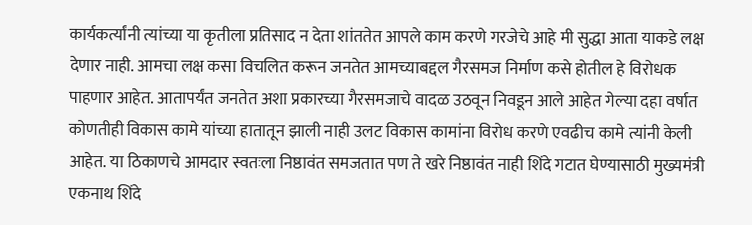कार्यकर्त्यांनी त्यांच्या या कृतीला प्रतिसाद न देता शांततेत आपले काम करणे गरजेचे आहे मी सुद्धा आता याकडे लक्ष देणार नाही. आमचा लक्ष कसा विचलित करून जनतेत आमच्याबद्दल गैरसमज निर्माण कसे होतील हे विरोधक पाहणार आहेत. आतापर्यंत जनतेत अशा प्रकारच्या गैरसमजाचे वादळ उठवून निवडून आले आहेत गेल्या दहा वर्षात कोणतीही विकास कामे यांच्या हातातून झाली नाही उलट विकास कामांना विरोध करणे एवढीच कामे त्यांनी केली आहेत. या ठिकाणचे आमदार स्वतःला निष्ठावंत समजतात पण ते खरे निष्ठावंत नाही शिंदे गटात घेण्यासाठी मुख्यमंत्री एकनाथ शिंदे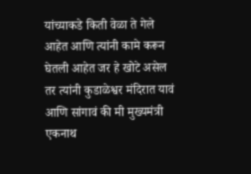यांच्याकडे किती वेळा ते गेले आहेत आणि त्यांनी कामे करून घेतली आहेत जर हे खोटे असेल तर त्यांनी कुडाळेश्वर मंदिरात यावं आणि सांगावं की मी मुख्यमंत्री एकनाथ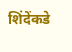शिंदेंकडे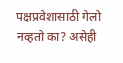पक्षप्रवेशासाठी गेलो नव्हतो का? असेही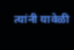त्यांनी यावेळी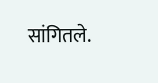सांगितले.